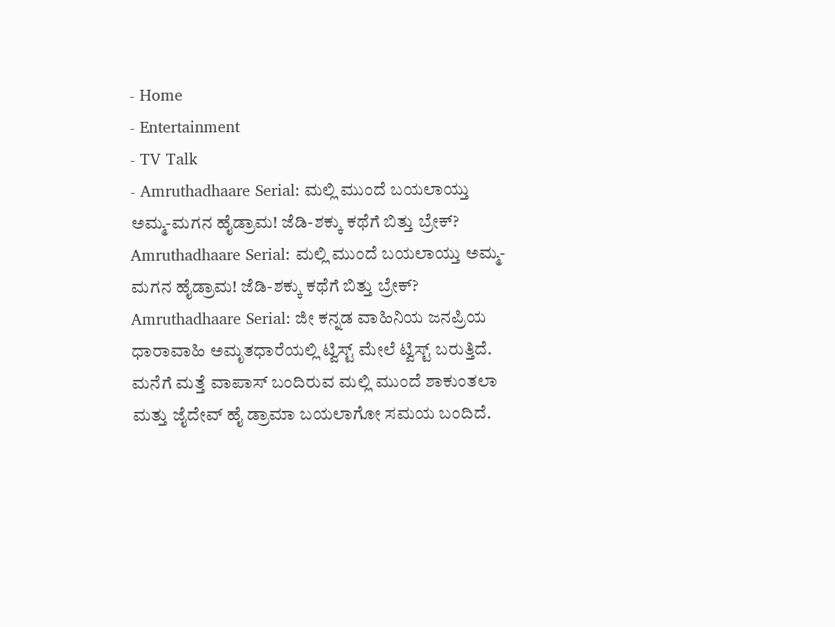- Home
- Entertainment
- TV Talk
- Amruthadhaare Serial: ಮಲ್ಲಿ ಮುಂದೆ ಬಯಲಾಯ್ತು ಅಮ್ಮ-ಮಗನ ಹೈಡ್ರಾಮ! ಜೆಡಿ-ಶಕ್ಕು ಕಥೆಗೆ ಬಿತ್ತು ಬ್ರೇಕ್?
Amruthadhaare Serial: ಮಲ್ಲಿ ಮುಂದೆ ಬಯಲಾಯ್ತು ಅಮ್ಮ-ಮಗನ ಹೈಡ್ರಾಮ! ಜೆಡಿ-ಶಕ್ಕು ಕಥೆಗೆ ಬಿತ್ತು ಬ್ರೇಕ್?
Amruthadhaare Serial: ಜೀ ಕನ್ನಡ ವಾಹಿನಿಯ ಜನಪ್ರಿಯ ಧಾರಾವಾಹಿ ಅಮೃತಧಾರೆಯಲ್ಲಿ ಟ್ವಿಸ್ಟ್ ಮೇಲೆ ಟ್ವಿಸ್ಟ್ ಬರುತ್ತಿದೆ. ಮನೆಗೆ ಮತ್ತೆ ವಾಪಾಸ್ ಬಂದಿರುವ ಮಲ್ಲಿ ಮುಂದೆ ಶಾಕುಂತಲಾ ಮತ್ತು ಜೈದೇವ್ ಹೈ ಡ್ರಾಮಾ ಬಯಲಾಗೋ ಸಮಯ ಬಂದಿದೆ.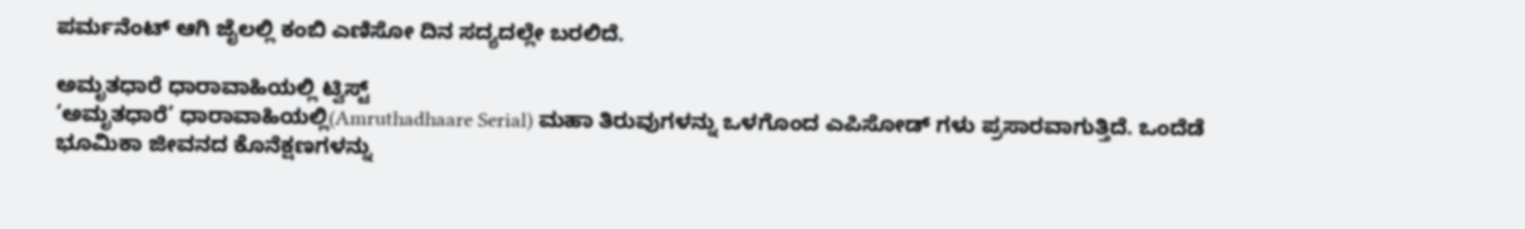ಪರ್ಮನೆಂಟ್ ಆಗಿ ಜೈಲಲ್ಲಿ ಕಂಬಿ ಎಣಿಸೋ ದಿನ ಸದ್ಯದಲ್ಲೇ ಬರಲಿದೆ.

ಅಮೃತಧಾರೆ ಧಾರಾವಾಹಿಯಲ್ಲಿ ಟ್ವಿಸ್ಟ್
‘ಅಮೃತಧಾರೆ’ ಧಾರಾವಾಹಿಯಲ್ಲಿ(Amruthadhaare Serial) ಮಹಾ ತಿರುವುಗಳನ್ನು ಒಳಗೊಂದ ಎಪಿಸೋಡ್ ಗಳು ಪ್ರಸಾರವಾಗುತ್ತಿದೆ. ಒಂದೆಡೆ ಭೂಮಿಕಾ ಜೀವನದ ಕೊನೆಕ್ಷಣಗಳನ್ನು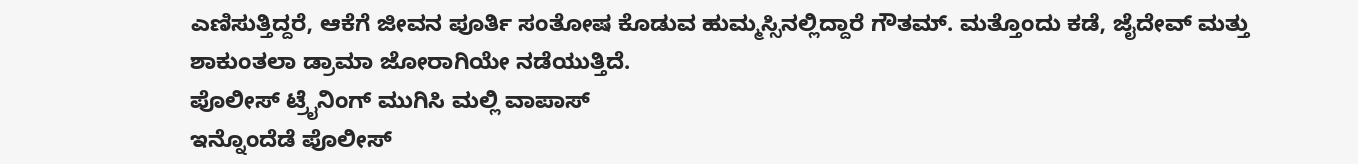ಎಣಿಸುತ್ತಿದ್ದರೆ, ಆಕೆಗೆ ಜೀವನ ಪೂರ್ತಿ ಸಂತೋಷ ಕೊಡುವ ಹುಮ್ಮಸ್ಸಿನಲ್ಲಿದ್ದಾರೆ ಗೌತಮ್. ಮತ್ತೊಂದು ಕಡೆ, ಜೈದೇವ್ ಮತ್ತು ಶಾಕುಂತಲಾ ಡ್ರಾಮಾ ಜೋರಾಗಿಯೇ ನಡೆಯುತ್ತಿದೆ.
ಪೊಲೀಸ್ ಟ್ರೈನಿಂಗ್ ಮುಗಿಸಿ ಮಲ್ಲಿ ವಾಪಾಸ್
ಇನ್ನೊಂದೆಡೆ ಪೊಲೀಸ್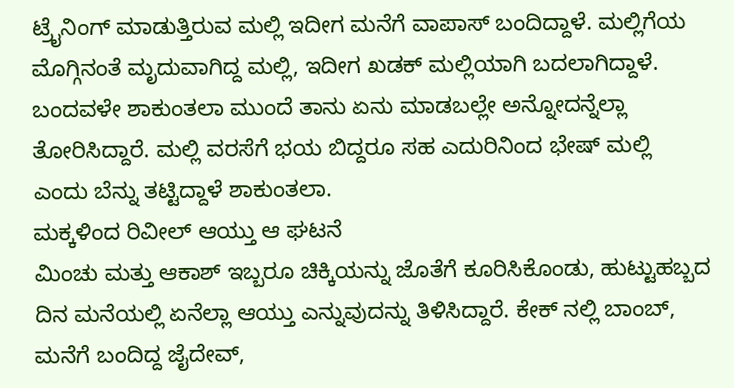ಟ್ರೈನಿಂಗ್ ಮಾಡುತ್ತಿರುವ ಮಲ್ಲಿ ಇದೀಗ ಮನೆಗೆ ವಾಪಾಸ್ ಬಂದಿದ್ದಾಳೆ. ಮಲ್ಲಿಗೆಯ ಮೊಗ್ಗಿನಂತೆ ಮೃದುವಾಗಿದ್ದ ಮಲ್ಲಿ, ಇದೀಗ ಖಡಕ್ ಮಲ್ಲಿಯಾಗಿ ಬದಲಾಗಿದ್ದಾಳೆ. ಬಂದವಳೇ ಶಾಕುಂತಲಾ ಮುಂದೆ ತಾನು ಏನು ಮಾಡಬಲ್ಲೇ ಅನ್ನೋದನ್ನೆಲ್ಲಾ ತೋರಿಸಿದ್ದಾರೆ. ಮಲ್ಲಿ ವರಸೆಗೆ ಭಯ ಬಿದ್ದರೂ ಸಹ ಎದುರಿನಿಂದ ಭೇಷ್ ಮಲ್ಲಿ ಎಂದು ಬೆನ್ನು ತಟ್ಟಿದ್ದಾಳೆ ಶಾಕುಂತಲಾ.
ಮಕ್ಕಳಿಂದ ರಿವೀಲ್ ಆಯ್ತು ಆ ಘಟನೆ
ಮಿಂಚು ಮತ್ತು ಆಕಾಶ್ ಇಬ್ಬರೂ ಚಿಕ್ಕಿಯನ್ನು ಜೊತೆಗೆ ಕೂರಿಸಿಕೊಂಡು, ಹುಟ್ಟುಹಬ್ಬದ ದಿನ ಮನೆಯಲ್ಲಿ ಏನೆಲ್ಲಾ ಆಯ್ತು ಎನ್ನುವುದನ್ನು ತಿಳಿಸಿದ್ದಾರೆ. ಕೇಕ್ ನಲ್ಲಿ ಬಾಂಬ್, ಮನೆಗೆ ಬಂದಿದ್ದ ಜೈದೇವ್,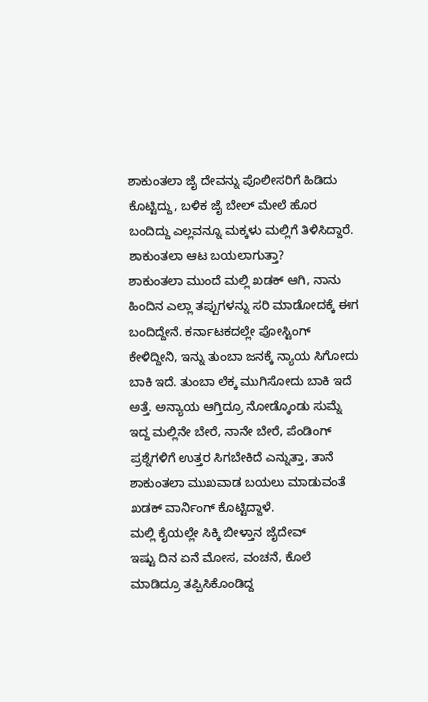ಶಾಕುಂತಲಾ ಜೈ ದೇವನ್ನು ಪೊಲೀಸರಿಗೆ ಹಿಡಿದು ಕೊಟ್ಟಿದ್ದು, ಬಳಿಕ ಜೈ ಬೇಲ್ ಮೇಲೆ ಹೊರ ಬಂದಿದ್ದು ಎಲ್ಲವನ್ನೂ ಮಕ್ಕಳು ಮಲ್ಲಿಗೆ ತಿಳಿಸಿದ್ದಾರೆ.
ಶಾಕುಂತಲಾ ಆಟ ಬಯಲಾಗುತ್ತಾ?
ಶಾಕುಂತಲಾ ಮುಂದೆ ಮಲ್ಲಿ ಖಡಕ್ ಆಗಿ, ನಾನು ಹಿಂದಿನ ಎಲ್ಲಾ ತಪ್ಪುಗಳನ್ನು ಸರಿ ಮಾಡೋದಕ್ಕೆ ಈಗ ಬಂದಿದ್ದೇನೆ. ಕರ್ನಾಟಕದಲ್ಲೇ ಪೋಸ್ಟಿಂಗ್ ಕೇಳಿದ್ದೀನಿ, ಇನ್ನು ತುಂಬಾ ಜನಕ್ಕೆ ನ್ಯಾಯ ಸಿಗೋದು ಬಾಕಿ ಇದೆ. ತುಂಬಾ ಲೆಕ್ಕ ಮುಗಿಸೋದು ಬಾಕಿ ಇದೆ ಅತ್ತೆ. ಅನ್ಯಾಯ ಆಗ್ತಿದ್ರೂ ನೋಡ್ಕೊಂಡು ಸುಮ್ನೆ ಇದ್ದ ಮಲ್ಲಿನೇ ಬೇರೆ, ನಾನೇ ಬೇರೆ, ಪೆಂಡಿಂಗ್ ಪ್ರಶ್ನೆಗಳಿಗೆ ಉತ್ತರ ಸಿಗಬೇಕಿದೆ ಎನ್ನುತ್ತಾ, ತಾನೆ ಶಾಕುಂತಲಾ ಮುಖವಾಡ ಬಯಲು ಮಾಡುವಂತೆ ಖಡಕ್ ವಾರ್ನಿಂಗ್ ಕೊಟ್ಟಿದ್ದಾಳೆ.
ಮಲ್ಲಿ ಕೈಯಲ್ಲೇ ಸಿಕ್ಕಿ ಬೀಳ್ತಾನ ಜೈದೇವ್
ಇಷ್ಟು ದಿನ ಏನೆ ಮೋಸ, ವಂಚನೆ, ಕೊಲೆ ಮಾಡಿದ್ರೂ ತಪ್ಪಿಸಿಕೊಂಡಿದ್ದ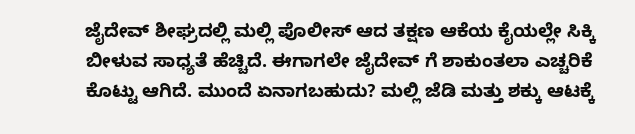ಜೈದೇವ್ ಶೀಘ್ರದಲ್ಲಿ ಮಲ್ಲಿ ಪೊಲೀಸ್ ಆದ ತಕ್ಷಣ ಆಕೆಯ ಕೈಯಲ್ಲೇ ಸಿಕ್ಕಿ ಬೀಳುವ ಸಾಧ್ಯತೆ ಹೆಚ್ಚಿದೆ. ಈಗಾಗಲೇ ಜೈದೇವ್ ಗೆ ಶಾಕುಂತಲಾ ಎಚ್ಚರಿಕೆ ಕೊಟ್ಟು ಆಗಿದೆ. ಮುಂದೆ ಏನಾಗಬಹುದು? ಮಲ್ಲಿ ಜೆಡಿ ಮತ್ತು ಶಕ್ಕು ಆಟಕ್ಕೆ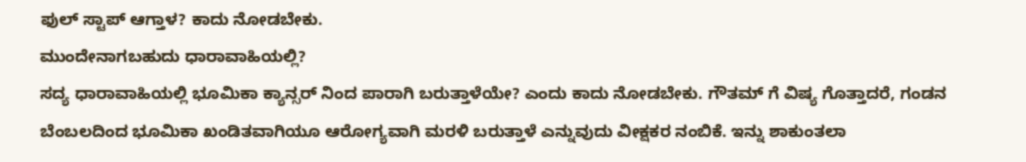ಫುಲ್ ಸ್ಟಾಪ್ ಆಗ್ತಾಳ? ಕಾದು ನೋಡಬೇಕು.
ಮುಂದೇನಾಗಬಹುದು ಧಾರಾವಾಹಿಯಲ್ಲಿ?
ಸದ್ಯ ಧಾರಾವಾಹಿಯಲ್ಲಿ ಭೂಮಿಕಾ ಕ್ಯಾನ್ಸರ್ ನಿಂದ ಪಾರಾಗಿ ಬರುತ್ತಾಳೆಯೇ? ಎಂದು ಕಾದು ನೋಡಬೇಕು. ಗೌತಮ್ ಗೆ ವಿಷ್ಯ ಗೊತ್ತಾದರೆ, ಗಂಡನ ಬೆಂಬಲದಿಂದ ಭೂಮಿಕಾ ಖಂಡಿತವಾಗಿಯೂ ಆರೋಗ್ಯವಾಗಿ ಮರಳಿ ಬರುತ್ತಾಳೆ ಎನ್ನುವುದು ವೀಕ್ಷಕರ ನಂಬಿಕೆ. ಇನ್ನು ಶಾಕುಂತಲಾ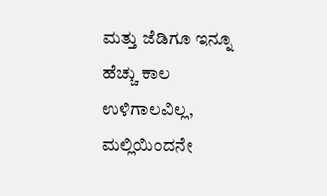ಮತ್ತು ಜೆಡಿಗೂ ಇನ್ನೂ ಹೆಚ್ಚು ಕಾಲ ಉಳಿಗಾಲವಿಲ್ಲ, ಮಲ್ಲಿಯಿಂದನೇ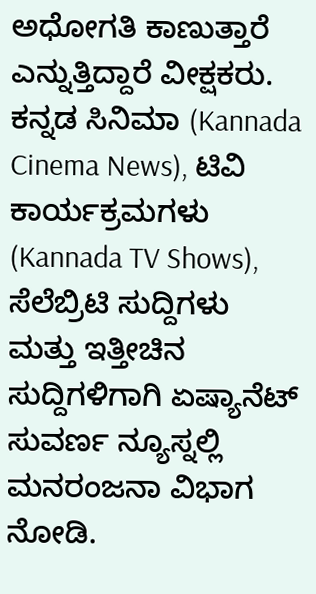ಅಧೋಗತಿ ಕಾಣುತ್ತಾರೆ ಎನ್ನುತ್ತಿದ್ದಾರೆ ವೀಕ್ಷಕರು.
ಕನ್ನಡ ಸಿನಿಮಾ (Kannada Cinema News), ಟಿವಿ ಕಾರ್ಯಕ್ರಮಗಳು (Kannada TV Shows), ಸೆಲೆಬ್ರಿಟಿ ಸುದ್ದಿಗಳು ಮತ್ತು ಇತ್ತೀಚಿನ ಸುದ್ದಿಗಳಿಗಾಗಿ ಏಷ್ಯಾನೆಟ್ ಸುವರ್ಣ ನ್ಯೂಸ್ನಲ್ಲಿ ಮನರಂಜನಾ ವಿಭಾಗ ನೋಡಿ.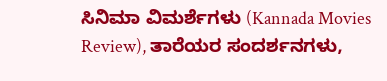ಸಿನಿಮಾ ವಿಮರ್ಶೆಗಳು (Kannada Movies Review), ತಾರೆಯರ ಸಂದರ್ಶನಗಳು,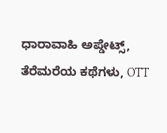ಧಾರಾವಾಹಿ ಅಪ್ಡೇಟ್ಸ್, ತೆರೆಮರೆಯ ಕಥೆಗಳು, OTT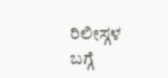ರಿಲೀಸ್ಗಳ ಬಗ್ಗೆ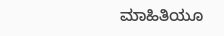ಮಾಹಿತಿಯೂ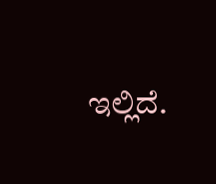ಇಲ್ಲಿದೆ.